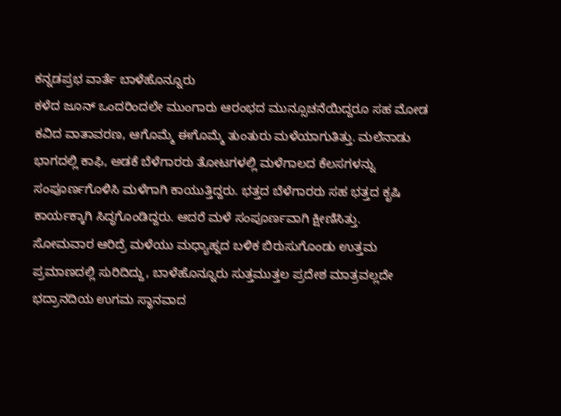ಕನ್ನಡಪ್ರಭ ವಾರ್ತೆ ಬಾಳೆಹೊನ್ನೂರು
ಕಳೆದ ಜೂನ್ ಒಂದರಿಂದಲೇ ಮುಂಗಾರು ಆರಂಭದ ಮುನ್ಸೂಚನೆಯಿದ್ದರೂ ಸಹ ಮೋಡ ಕವಿದ ವಾತಾವರಣ, ಆಗೊಮ್ಮೆ ಈಗೊಮ್ಮೆ ತುಂತುರು ಮಳೆಯಾಗುತಿತ್ತು. ಮಲೆನಾಡು ಭಾಗದಲ್ಲಿ ಕಾಫಿ, ಅಡಕೆ ಬೆಳೆಗಾರರು ತೋಟಗಳಲ್ಲಿ ಮಳೆಗಾಲದ ಕೆಲಸಗಳನ್ನು ಸಂಪೂರ್ಣಗೊಳಿಸಿ ಮಳೆಗಾಗಿ ಕಾಯುತ್ತಿದ್ದರು. ಭತ್ತದ ಬೆಳೆಗಾರರು ಸಹ ಭತ್ತದ ಕೃಷಿ ಕಾರ್ಯಕ್ಕಾಗಿ ಸಿದ್ಧಗೊಂಡಿದ್ದರು. ಆದರೆ ಮಳೆ ಸಂಪೂರ್ಣವಾಗಿ ಕ್ಷೀಣಿಸಿತ್ತು.
ಸೋಮವಾರ ಆರಿದ್ರೆ ಮಳೆಯು ಮಧ್ಯಾಹ್ನದ ಬಳಿಕ ಬಿರುಸುಗೊಂಡು ಉತ್ತಮ ಪ್ರಮಾಣದಲ್ಲಿ ಸುರಿದಿದ್ದು, ಬಾಳೆಹೊನ್ನೂರು ಸುತ್ತಮುತ್ತಲ ಪ್ರದೇಶ ಮಾತ್ರವಲ್ಲದೇ ಭದ್ರಾನದಿಯ ಉಗಮ ಸ್ಥಾನವಾದ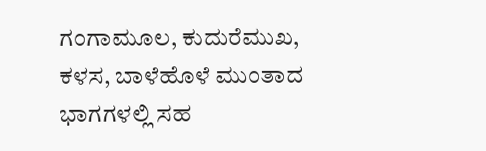ಗಂಗಾಮೂಲ, ಕುದುರೆಮುಖ, ಕಳಸ, ಬಾಳೆಹೊಳೆ ಮುಂತಾದ ಭಾಗಗಳಲ್ಲಿ ಸಹ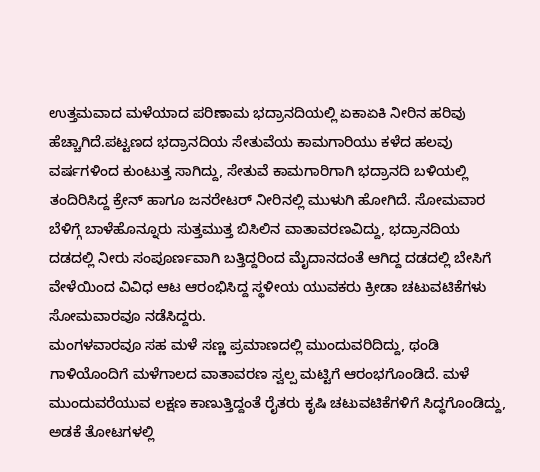ಉತ್ತಮವಾದ ಮಳೆಯಾದ ಪರಿಣಾಮ ಭದ್ರಾನದಿಯಲ್ಲಿ ಏಕಾಏಕಿ ನೀರಿನ ಹರಿವು ಹೆಚ್ಚಾಗಿದೆ.ಪಟ್ಟಣದ ಭದ್ರಾನದಿಯ ಸೇತುವೆಯ ಕಾಮಗಾರಿಯು ಕಳೆದ ಹಲವು ವರ್ಷಗಳಿಂದ ಕುಂಟುತ್ತ ಸಾಗಿದ್ದು, ಸೇತುವೆ ಕಾಮಗಾರಿಗಾಗಿ ಭದ್ರಾನದಿ ಬಳಿಯಲ್ಲಿ ತಂದಿರಿಸಿದ್ದ ಕ್ರೇನ್ ಹಾಗೂ ಜನರೇಟರ್ ನೀರಿನಲ್ಲಿ ಮುಳುಗಿ ಹೋಗಿದೆ. ಸೋಮವಾರ ಬೆಳಿಗ್ಗೆ ಬಾಳೆಹೊನ್ನೂರು ಸುತ್ತಮುತ್ತ ಬಿಸಿಲಿನ ವಾತಾವರಣವಿದ್ದು, ಭದ್ರಾನದಿಯ ದಡದಲ್ಲಿ ನೀರು ಸಂಪೂರ್ಣವಾಗಿ ಬತ್ತಿದ್ದರಿಂದ ಮೈದಾನದಂತೆ ಆಗಿದ್ದ ದಡದಲ್ಲಿ ಬೇಸಿಗೆ ವೇಳೆಯಿಂದ ವಿವಿಧ ಆಟ ಆರಂಭಿಸಿದ್ದ ಸ್ಥಳೀಯ ಯುವಕರು ಕ್ರೀಡಾ ಚಟುವಟಿಕೆಗಳು ಸೋಮವಾರವೂ ನಡೆಸಿದ್ದರು.
ಮಂಗಳವಾರವೂ ಸಹ ಮಳೆ ಸಣ್ಣ ಪ್ರಮಾಣದಲ್ಲಿ ಮುಂದುವರಿದಿದ್ದು, ಥಂಡಿ ಗಾಳಿಯೊಂದಿಗೆ ಮಳೆಗಾಲದ ವಾತಾವರಣ ಸ್ವಲ್ಪ ಮಟ್ಟಿಗೆ ಆರಂಭಗೊಂಡಿದೆ. ಮಳೆ ಮುಂದುವರೆಯುವ ಲಕ್ಷಣ ಕಾಣುತ್ತಿದ್ದಂತೆ ರೈತರು ಕೃಷಿ ಚಟುವಟಿಕೆಗಳಿಗೆ ಸಿದ್ಧಗೊಂಡಿದ್ದು, ಅಡಕೆ ತೋಟಗಳಲ್ಲಿ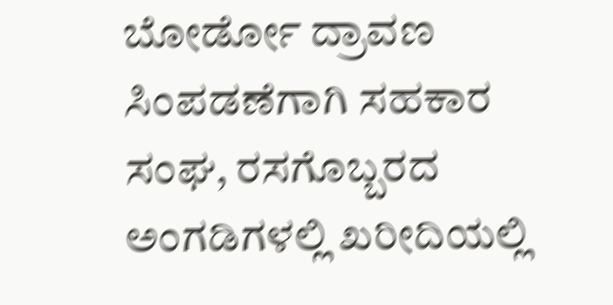ಬೋರ್ಡೋ ದ್ರಾವಣ ಸಿಂಪಡಣೆಗಾಗಿ ಸಹಕಾರ ಸಂಘ, ರಸಗೊಬ್ಬರದ ಅಂಗಡಿಗಳಲ್ಲಿ ಖರೀದಿಯಲ್ಲಿ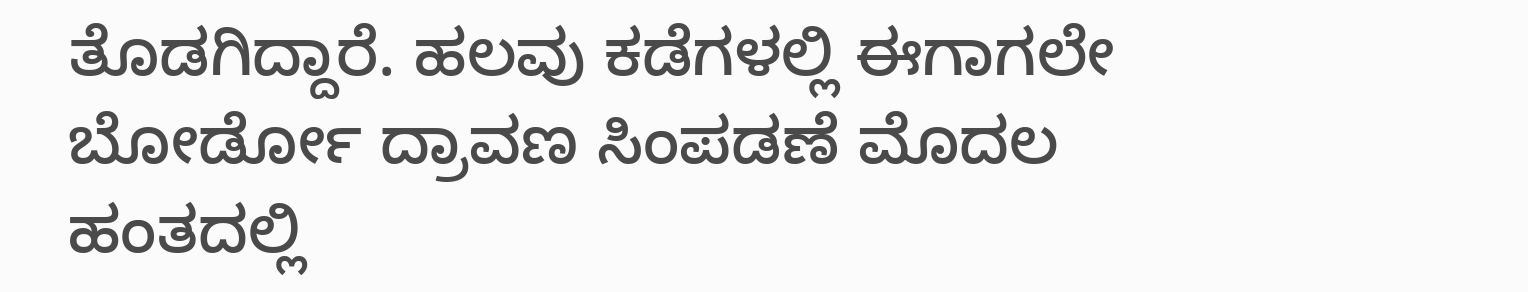ತೊಡಗಿದ್ದಾರೆ. ಹಲವು ಕಡೆಗಳಲ್ಲಿ ಈಗಾಗಲೇ ಬೋರ್ಡೋ ದ್ರಾವಣ ಸಿಂಪಡಣೆ ಮೊದಲ ಹಂತದಲ್ಲಿ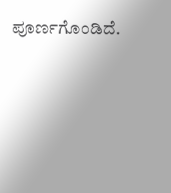ಪೂರ್ಣಗೊಂಡಿದೆ.